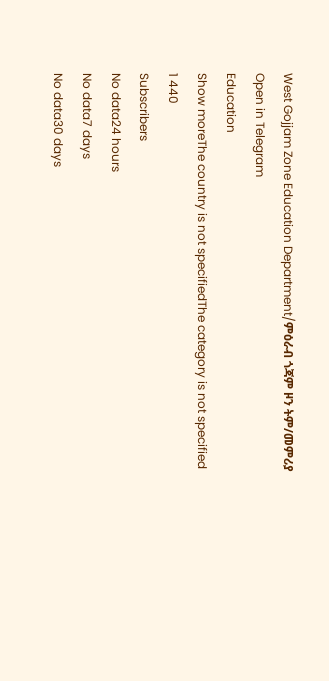West Gojjam Zone Education Department/ምዕራብ ጎጃም ዞን ትም/መምሪያ
Open in Telegram
Education
Show moreThe country is not specifiedThe category is not specified
1 440
Subscribers
No data24 hours
No data7 days
No data30 days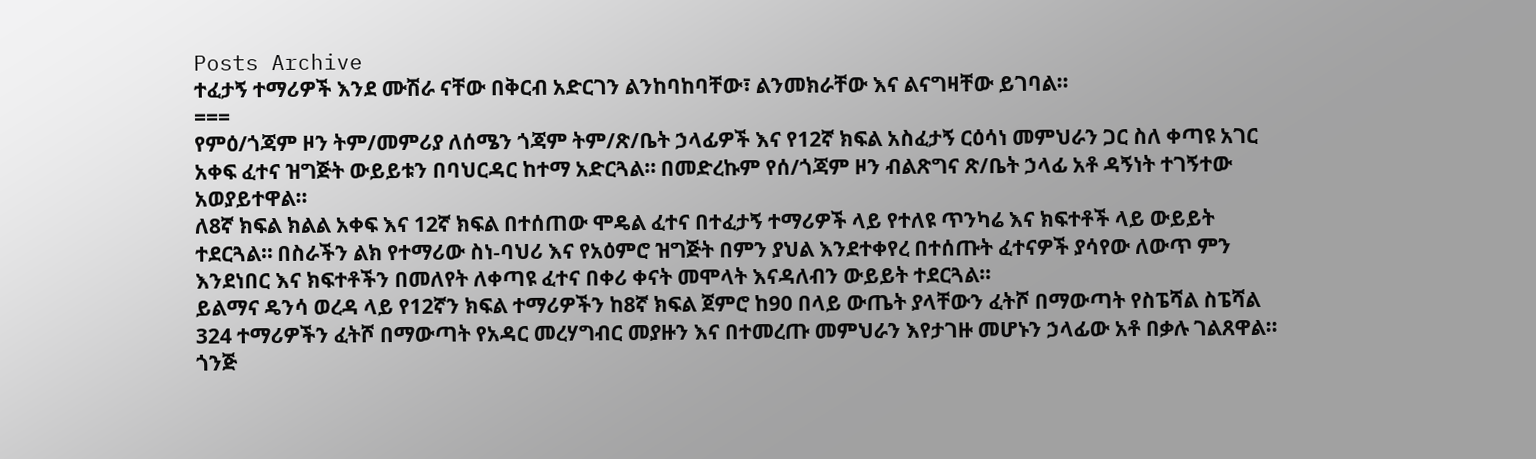Posts Archive
ተፈታኝ ተማሪዎች እንደ ሙሽራ ናቸው በቅርብ አድርገን ልንከባከባቸው፣ ልንመክራቸው እና ልናግዛቸው ይገባል።
===
የምዕ/ጎጃም ዞን ትም/መምሪያ ለሰሜን ጎጃም ትም/ጽ/ቤት ኃላፊዎች እና የ12ኛ ክፍል አስፈታኝ ርዕሳነ መምህራን ጋር ስለ ቀጣዩ አገር አቀፍ ፈተና ዝግጅት ውይይቱን በባህርዳር ከተማ አድርጓል። በመድረኩም የሰ/ጎጃም ዞን ብልጽግና ጽ/ቤት ኃላፊ አቶ ዳኝነት ተገኝተው አወያይተዋል።
ለ8ኛ ክፍል ክልል አቀፍ እና 12ኛ ክፍል በተሰጠው ሞዴል ፈተና በተፈታኝ ተማሪዎች ላይ የተለዩ ጥንካሬ እና ክፍተቶች ላይ ውይይት ተደርጓል። በስራችን ልክ የተማሪው ስነ-ባህሪ እና የአዕምሮ ዝግጅት በምን ያህል እንደተቀየረ በተሰጡት ፈተናዎች ያሳየው ለውጥ ምን እንደነበር እና ክፍተቶችን በመለየት ለቀጣዩ ፈተና በቀሪ ቀናት መሞላት እናዳለብን ውይይት ተደርጓል።
ይልማና ዴንሳ ወረዳ ላይ የ12ኛን ክፍል ተማሪዎችን ከ8ኛ ክፍል ጀምሮ ከ90 በላይ ውጤት ያላቸውን ፈትሾ በማውጣት የስፔሻል ስፔሻል 324 ተማሪዎችን ፈትሾ በማውጣት የአዳር መረሃግብር መያዙን እና በተመረጡ መምህራን እየታገዙ መሆኑን ኃላፊው አቶ በቃሉ ገልጸዋል።
ጎንጅ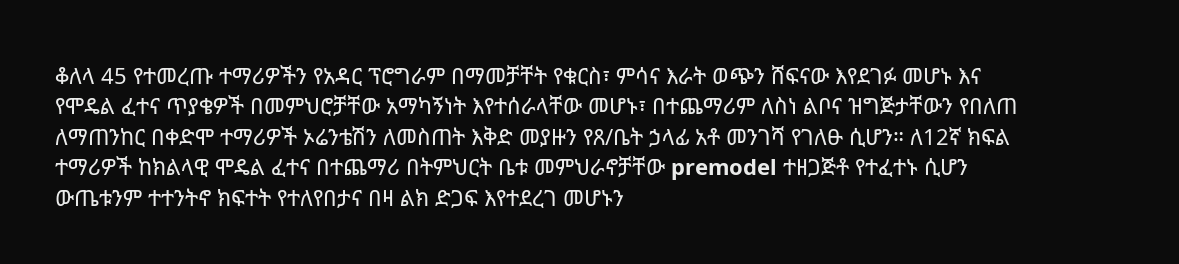ቆለላ 45 የተመረጡ ተማሪዎችን የአዳር ፕሮግራም በማመቻቸት የቁርስ፣ ምሳና እራት ወጭን ሸፍናው እየደገፉ መሆኑ እና የሞዴል ፈተና ጥያቄዎች በመምህሮቻቸው አማካኝነት እየተሰራላቸው መሆኑ፣ በተጨማሪም ለስነ ልቦና ዝግጅታቸውን የበለጠ ለማጠንከር በቀድሞ ተማሪዎች ኦሬንቴሽን ለመስጠት እቅድ መያዙን የጸ/ቤት ኃላፊ አቶ መንገሻ የገለፁ ሲሆን። ለ12ኛ ክፍል ተማሪዎች ከክልላዊ ሞዴል ፈተና በተጨማሪ በትምህርት ቤቱ መምህራኖቻቸው premodel ተዘጋጅቶ የተፈተኑ ሲሆን ውጤቱንም ተተንትኖ ክፍተት የተለየበታና በዛ ልክ ድጋፍ እየተደረገ መሆኑን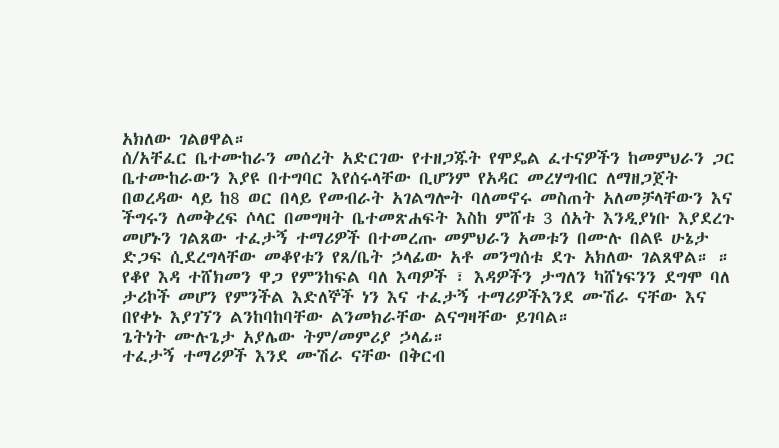አክለው ገልፀዋል።
ሰ/አቸፈር ቤተሙከራን መሰረት አድርገው የተዘጋጁት የሞዴል ፈተናዎችን ከመምህራን ጋር ቤተሙከራውን እያዩ በተግባር እየሰሩላቸው ቢሆንም የአዳር መረሃግብር ለማዘጋጀት በወረዳው ላይ ከ8 ወር በላይ የመብራት አገልግሎት ባለመኖሩ መስጠት አለመቻላቸውን እና ችግሩን ለመቅረፍ ሶላር በመግዛት ቤተመጽሐፍት እስከ ምሸቱ 3 ሰአት እንዲያነቡ እያደረጉ መሆኑን ገልጸው ተፈታኝ ተማሪዎች በተመረጡ መምህራን አመቱን በሙሉ በልዩ ሁኔታ ድጋፍ ሲደረግላቸው መቆየቱን የጸ/ቤት ኃላፊው አቶ መንግሰቱ ደጉ አክለው ገልጸዋል። ።
የቆየ እዳ ተሸክመን ዋጋ የምንከፍል ባለ እጣዎች ፣ እዳዎችን ታግለን ካሸነፍንን ደግሞ ባለ ታሪኮች መሆን የምንችል እድለኞች ነን እና ተፈታኝ ተማሪዎችእንደ ሙሽራ ናቸው እና በየቀኑ እያገኘን ልንከባከባቸው ልንመክራቸው ልናግዛቸው ይገባል።
ጌትነት ሙሉጌታ አያሌው ትም/መምሪያ ኃላፊ።
ተፈታኝ ተማሪዎች እንደ ሙሽራ ናቸው በቅርብ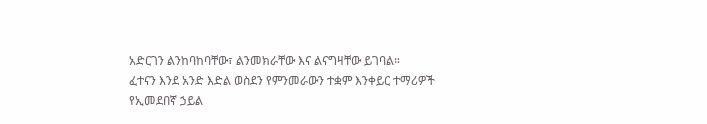አድርገን ልንከባከባቸው፣ ልንመክራቸው እና ልናግዛቸው ይገባል።
ፈተናን እንደ አንድ እድል ወስደን የምንመራውን ተቋም እንቀይር ተማሪዎች የኢመደበኛ ኃይል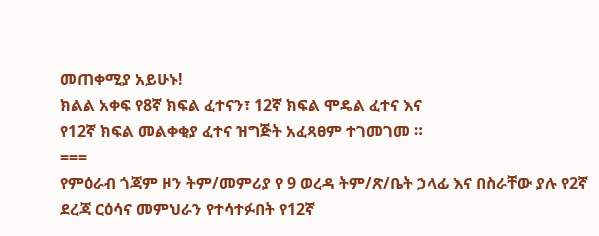መጠቀሚያ አይሁኑ!
ክልል አቀፍ የ8ኛ ክፍል ፈተናን፣ 12ኛ ክፍል ሞዴል ፈተና እና
የ12ኛ ክፍል መልቀቂያ ፈተና ዝግጅት አፈጻፀም ተገመገመ ።
===
የምዕራብ ጎጃም ዞን ትም/መምሪያ የ 9 ወረዳ ትም/ጽ/ቤት ኃላፊ እና በስራቸው ያሉ የ2ኛ ደረጃ ርዕሳና መምህራን የተሳተፉበት የ12ኛ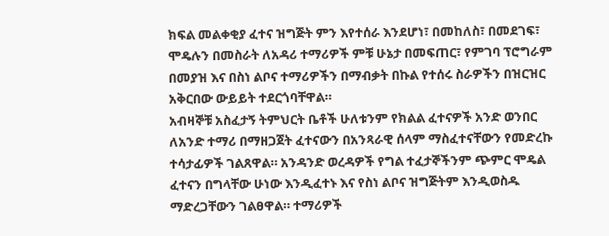ክፍል መልቀቂያ ፈተና ዝግጅት ምን እየተሰራ እንደሆነ፣ በመከለስ፣ በመደገፍ፣ ሞዴሉን በመስራት ለአዳሪ ተማሪዎች ምቹ ሁኔታ በመፍጠር፣ የምገባ ፕሮግራም በመያዝ እና በስነ ልቦና ተማሪዎችን በማብቃት በኩል የተሰሩ ስራዎችን በዝርዝር አቅርበው ውይይት ተደርጎባቸዋል።
አብዛኞቹ አስፈታኝ ትምህርት ቤቶች ሁለቱንም የክልል ፈተናዎች አንድ ወንበር ለአንድ ተማሪ በማዘጋጀት ፈተናውን በአንጻራዊ ሰላም ማስፈተናቸውን የመድረኩ ተሳታፊዎች ገልጸዋል። አንዳንድ ወረዳዎች የግል ተፈታኞችንም ጭምር ሞዴል ፈተናን በግላቸው ሁነው እንዲፈተኑ እና የስነ ልቦና ዝግጅትም እንዲወስዱ ማድረጋቸውን ገልፀዋል። ተማሪዎች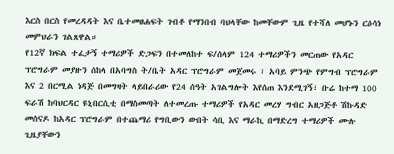እርስ በርስ የመረዳዳት እና ቤተመፀሐፍት ገብቶ የማንበብ ባህላቸው ከመቸውም ጊዜ የተሻለ መሆኑን ርዕሳነ መምህራን ገልጸዋል።
የ12ኛ ክፍል ተፈታኝ ተማሪዎች ድጋፍን በተመለከተ ፍ/ሰላም 124 ተማሪዎችን መርጠው የአዳር ፕሮግራም መያዙን ሰከላ በአባግስ ት/ቤት አዳር ፕሮግራም መጀመሩ ፣ አባይ ምንጭ የምግብ ፕሮግራም እና 2 በርሚል ነዳጅ በመግዛት ላይበራሪው የ24 ሰዓት አገልግሎት እየሰጠ እንደሚገኝ፣ ቡሬ ከተማ 100 ፍራሽ ከባህርዳር ዩኒበርሲቲ በማስመጣት ለተመረጡ ተማሪዎች የአዳር መረሃ ግብር አዘጋጅቶ ሽኩዳድ መሰናዶ ከአዳር ፕሮግራም በተጨማሪ የግቢውን ውበት ሳቢ እና ማራኪ በማድረግ ተማሪዎች ሙሉ ጊዜያቸውን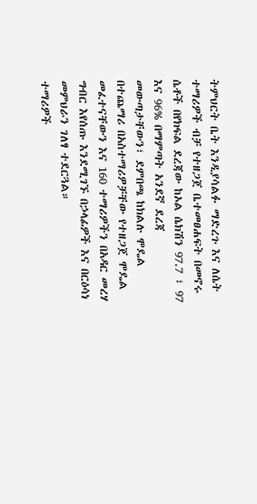ትምህርት ቤት እንዲያሳልፉ ማድረጉ እና ለሴት ተማሪዎች ብቻ የተዘጋጀ ቤተመፀሐፍት በመኖሩ ሴቶች በየክፍል ደረጃው ከኦል ሴክሽን 97.7 ፣ 97 እና 96% በማምጣት አንደኛ ደረጃ መውጣታቸውን፣ ደምበጫ ከክልሉ ሞዴል በተጨማሪ በአስተማሪዎቻቸው የተዘጋጀ ሞዴል መፈተናቸውን እና 160 ተማሪዎችን በአዳር መረሃ ግብር እየሰጡ እንደሚገኙ በኃላፊዎች እና በርዕሳነ መምህራን ገለፃ ተደርጓል።
ተማሪዎች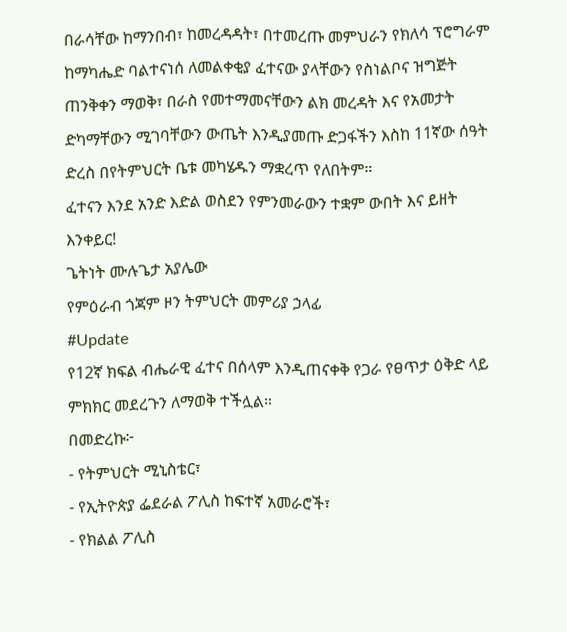በራሳቸው ከማንበብ፣ ከመረዳዳት፣ በተመረጡ መምህራን የክለሳ ፕሮግራም ከማካሔድ ባልተናነሰ ለመልቀቂያ ፈተናው ያላቸውን የስነልቦና ዝግጅት ጠንቅቀን ማወቅ፣ በራስ የመተማመናቸውን ልክ መረዳት እና የአመታት ድካማቸውን ሚገባቸውን ውጤት እንዲያመጡ ድጋፋችን እስከ 11ኛው ሰዓት ድረስ በየትምህርት ቤቱ መካሄዱን ማቋረጥ የለበትም።
ፈተናን እንደ አንድ እድል ወስደን የምንመራውን ተቋም ውበት እና ይዘት እንቀይር!
ጌትነት ሙሉጌታ አያሌው
የምዕራብ ጎጃም ዞን ትምህርት መምሪያ ኃላፊ
#Update
የ12ኛ ክፍል ብሔራዊ ፈተና በሰላም እንዲጠናቀቅ የጋራ የፀጥታ ዕቅድ ላይ ምክክር መደረጉን ለማወቅ ተችሏል።
በመድረኩ፦
- የትምህርት ሚኒስቴር፣
- የኢትዮጵያ ፌደራል ፖሊስ ከፍተኛ አመራሮች፣
- የክልል ፖሊስ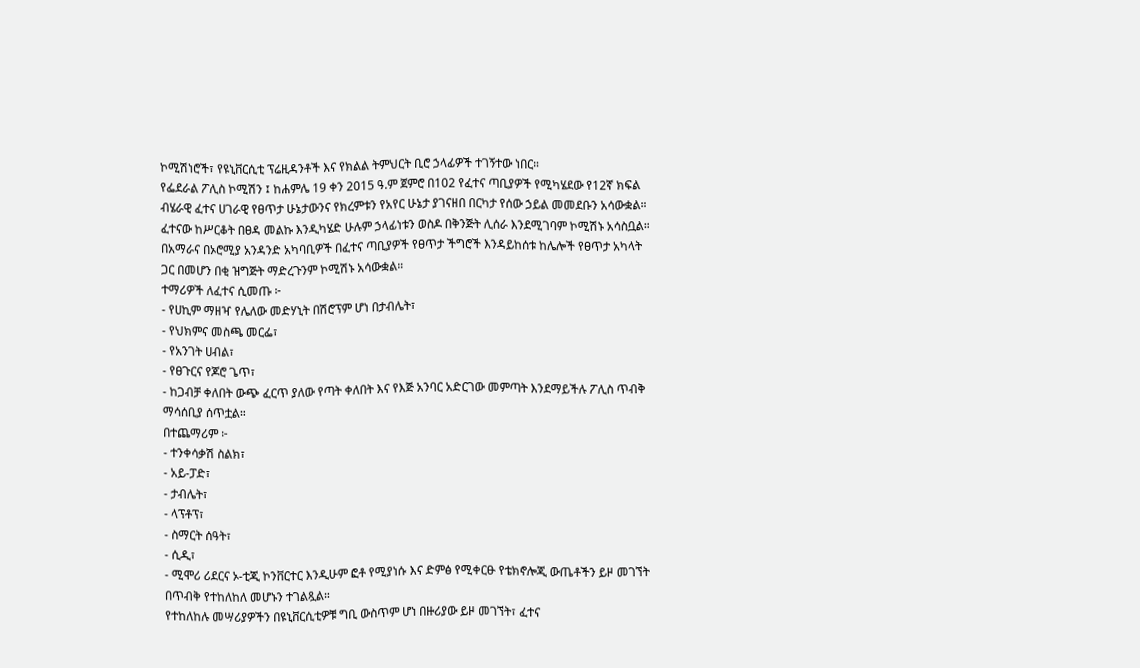ኮሚሽነሮች፣ የዩኒቨርሲቲ ፕሬዚዳንቶች እና የክልል ትምህርት ቢሮ ኃላፊዎች ተገኝተው ነበር።
የፌደራል ፖሊስ ኮሚሽን ፤ ከሐምሌ 19 ቀን 2015 ዓ.ም ጀምሮ በ102 የፈተና ጣቢያዎች የሚካሄደው የ12ኛ ክፍል ብሄራዊ ፈተና ሀገራዊ የፀጥታ ሁኔታውንና የክረምቱን የአየር ሁኔታ ያገናዘበ በርካታ የሰው ኃይል መመደቡን አሳውቋል።
ፈተናው ከሥርቆት በፀዳ መልኩ እንዲካሄድ ሁሉም ኃላፊነቱን ወስዶ በቅንጅት ሊሰራ እንደሚገባም ኮሚሽኑ አሳስቧል።
በአማራና በኦሮሚያ አንዳንድ አካባቢዎች በፈተና ጣቢያዎች የፀጥታ ችግሮች እንዳይከሰቱ ከሌሎች የፀጥታ አካላት ጋር በመሆን በቂ ዝግጅት ማድረጉንም ኮሚሽኑ አሳውቋል።
ተማሪዎች ለፈተና ሲመጡ ፦
- የሀኪም ማዘዣ የሌለው መድሃኒት በሽሮፕም ሆነ በታብሌት፣
- የህክምና መስጫ መርፌ፣
- የአንገት ሀብል፣
- የፀጉርና የጆሮ ጌጥ፣
- ከጋብቻ ቀለበት ውጭ ፈርጥ ያለው የጣት ቀለበት እና የእጅ አንባር አድርገው መምጣት እንደማይችሉ ፖሊስ ጥብቅ ማሳሰቢያ ሰጥቷል።
በተጨማሪም ፦
- ተንቀሳቃሽ ስልክ፣
- አይ-ፓድ፣
- ታብሌት፣
- ላፕቶፕ፣
- ስማርት ሰዓት፣
- ሲዲ፣
- ሚሞሪ ሪደርና ኦ-ቲጂ ኮንቨርተር እንዲሁም ፎቶ የሚያነሱ እና ድምፅ የሚቀርፁ የቴክኖሎጂ ውጤቶችን ይዞ መገኘት በጥብቅ የተከለከለ መሆኑን ተገልጿል።
የተከለከሉ መሣሪያዎችን በዩኒቨርሲቲዎቹ ግቢ ውስጥም ሆነ በዙሪያው ይዞ መገኘት፣ ፈተና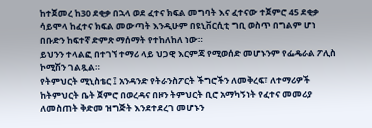ከተጀመረ ከ30 ደቂቃ በኋላ ወደ ፈተና ክፍል መግባት እና ፈተናው ተጀምሮ 45 ደቂቃ ሳይሞላ ከፈተና ክፍል መውጣት እንዲሁም በዩኒቨርሲቲ ግቢ ወስጥ በግልም ሆነ በቡድን ከፍተኛ ድምጽ ማሰማት የተከለከለ ነው።
ይህንን ተላልፎ በተገኘ ተማሪ ላይ ህጋዊ እርምጃ የሚወሰድ መሆኑንም የፌዴራል ፖሊስ ኮሚሽን ገልጿል።
የትምህርት ሚኒስቴር ፤ አንዳንድ የትራንስፖርት ችግሮችን ለመቅረፍ፣ ለተማሪዎች ከትምህርት ቤት ጀምሮ በወረዳና በዞን ትምህርት ቢሮ አማካኝነት የፈተና መመሪያ ለመስጠት ቅድመ ዝግጅት እንደተደረገ መሆኑን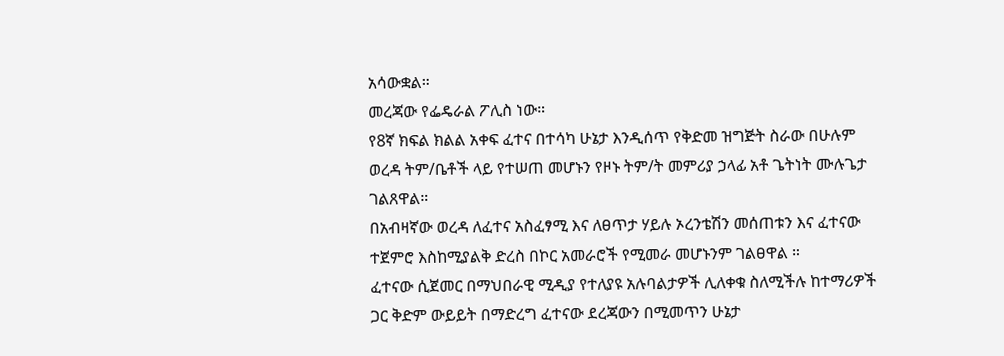አሳውቋል።
መረጃው የፌዴራል ፖሊስ ነው።
የ8ኛ ክፍል ክልል አቀፍ ፈተና በተሳካ ሁኔታ እንዲሰጥ የቅድመ ዝግጅት ስራው በሁሉም ወረዳ ትም/ቤቶች ላይ የተሠጠ መሆኑን የዞኑ ትም/ት መምሪያ ኃላፊ አቶ ጌትነት ሙሉጌታ ገልጸዋል።
በአብዛኛው ወረዳ ለፈተና አስፈፃሚ እና ለፀጥታ ሃይሉ ኦረንቴሽን መሰጠቱን እና ፈተናው ተጀምሮ እስከሚያልቅ ድረስ በኮር አመራሮች የሚመራ መሆኑንም ገልፀዋል ።
ፈተናው ሲጀመር በማህበራዊ ሚዲያ የተለያዩ አሉባልታዎች ሊለቀቁ ስለሚችሉ ከተማሪዎች ጋር ቅድም ውይይት በማድረግ ፈተናው ደረጃውን በሚመጥን ሁኔታ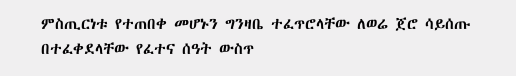ምስጢርነቱ የተጠበቀ መሆኑን ግንዛቤ ተፈጥሮላቸው ለወሬ ጀሮ ሳይሰጡ በተፈቀደላቸው የፈተና ሰዓት ውስጥ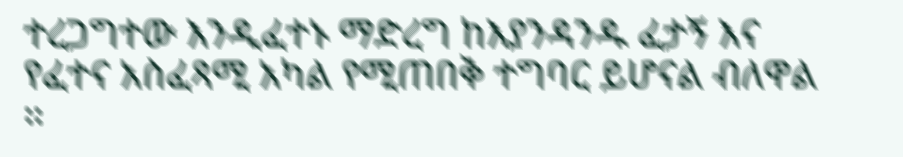ተረጋግተው እንዲፈተኑ ማድረግ ከእያንዳንዱ ፈታኝ እና የፈተና አስፈጻሚ አካል የሚጠበቅ ተግባር ይሆናል ብለዋል ።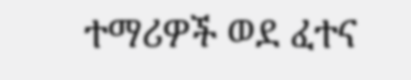ተማሪዎች ወደ ፈተና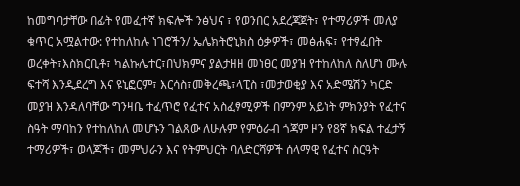ከመግባታቸው በፊት የመፈተኛ ክፍሎች ንፅህና ፣ የወንበር አደረጃጀት፣ የተማሪዎች መለያ ቁጥር አሟልተው: የተከለከሉ ነገሮችን/ ኤሌክትሮኒክስ ዕቃዎች፣ መፅሐፍ፣ የተፃፈበት ወረቀት፣እስክርቢቶ፣ ካልኩሌተር፣በህክምና ያልታዘዘ መነፀር መያዝ የተከለከለ ስለሆነ ሙሉ ፍተሻ እንዲደረግ እና ዩኒፎርም፣ እርሳስ፣መቅረጫ፣ላፒስ ፣መታወቂያ እና አድሜሽን ካርድ መያዝ እንዳለባቸው ግንዛቤ ተፈጥሮ የፈተና አስፈፃሚዎች በምንም አይነት ምክንያት የፈተና ስዓት ማባከን የተከለከለ መሆኑን ገልጸው ለሁሉም የምዕራብ ጎጃም ዞን የ8ኛ ክፍል ተፈታኝ ተማሪዎች፣ ወላጆች፣ መምህራን እና የትምህርት ባለድርሻዎች ሰላማዊ የፈተና ስርዓት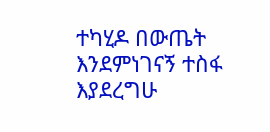ተካሂዶ በውጤት እንደምነገናኝ ተስፋ እያደረግሁ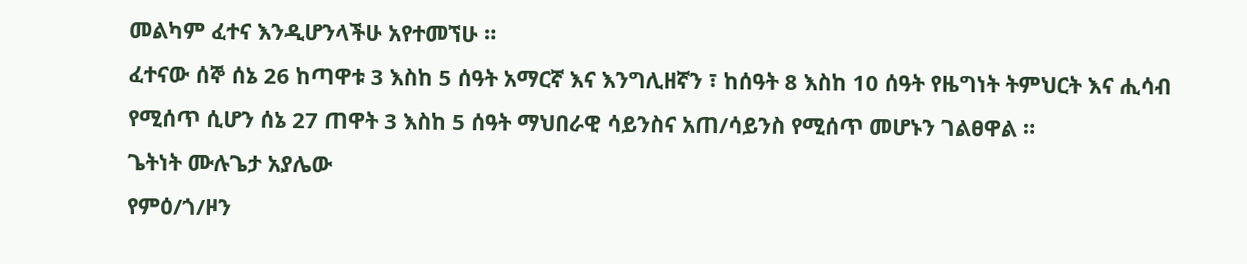መልካም ፈተና እንዲሆንላችሁ አየተመኘሁ ።
ፈተናው ሰኞ ሰኔ 26 ከጣዋቱ 3 እስከ 5 ሰዓት አማርኛ እና እንግሊዘኛን ፣ ከሰዓት 8 እስከ 10 ሰዓት የዜግነት ትምህርት እና ሒሳብ የሚሰጥ ሲሆን ሰኔ 27 ጠዋት 3 እስከ 5 ሰዓት ማህበራዊ ሳይንስና አጠ/ሳይንስ የሚሰጥ መሆኑን ገልፀዋል ።
ጌትነት ሙሉጌታ አያሌው
የምዕ/ጎ/ዞን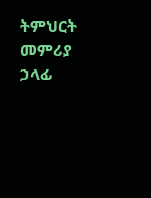ትምህርት መምሪያ ኃላፊ